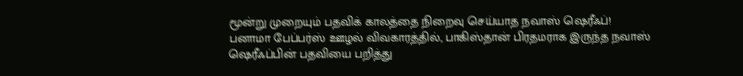மூன்று முறையும் பதவிக் காலத்தை நிறைவு செய்யாத நவாஸ் ஷெரீஃப்!
பனாமா பேப்பர்ஸ் ஊழல் விவகாரத்தில், பாகிஸ்தான் பிரதமராக இருந்த நவாஸ் ஷெரீஃப்பின் பதவியை பறித்து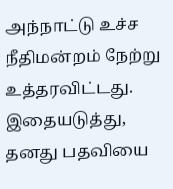அந்நாட்டு உச்ச நீதிமன்றம் நேற்று உத்தரவிட்டது. இதையடுத்து, தனது பதவியை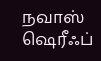நவாஸ் ஷெரீஃப்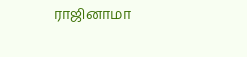ராஜினாமா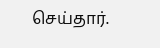செய்தார்.